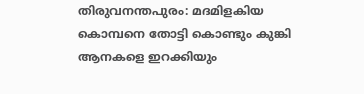തിരുവനന്തപുരം: മദമിളകിയ കൊമ്പനെ തോട്ടി കൊണ്ടും കുങ്കി ആനകളെ ഇറക്കിയും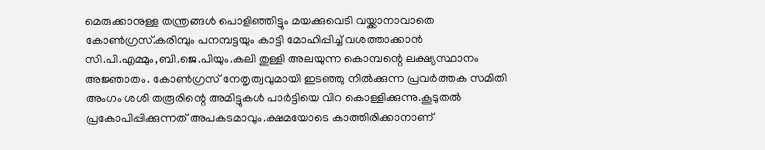മെരുക്കാനുള്ള തന്ത്രങ്ങൾ പൊളിഞ്ഞിട്ടും മയക്കുവെടി വയ്ക്കാനാവാതെ കോൺഗ്രസ്.കരിമ്പും പനമ്പട്ടയും കാട്ടി മോഹിപ്പിച്ച് വശത്താക്കാൻ സി.പി.എമ്മും,ബി.ജെ.പിയും.കലി തുള്ളി അലയുന്ന കൊമ്പന്റെ ലക്ഷ്യസ്ഥാനം അജ്ഞാതം. കോൺഗ്രസ് നേതൃത്വവുമായി ഇടഞ്ഞു നിൽക്കുന്ന പ്രവർത്തക സമിതി അംഗം ശശി തരൂരിന്റെ അമിട്ടുകൾ പാർട്ടിയെ വിറ കൊള്ളിക്കുന്നു.കൂടുതൽ പ്രകോപിപ്പിക്കുന്നത് അപകടമാവും.ക്ഷമയോടെ കാത്തിരിക്കാനാണ്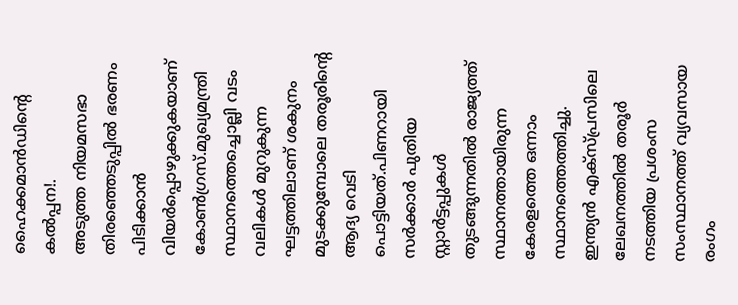ഹൈക്കമാൻഡിന്റെ കൽപ്പന!.
അടുത്ത നിയമസഭാ തിരഞ്ഞെടുപ്പിൽ ഭരണം പിടിക്കാൻ വിയർപ്പൊഴുക്കുകയാണ് കോൺഗ്രസ്.മുഖ്യമന്ത്രി സ്ഥാനത്തെച്ചൊല്ലി വടം വലികൾ മുറുകുന്ന ഘട്ടത്തിലാണ് ശകുനം മുടക്കുമ്പോലെ തരൂരിന്റെ ആദ്യ വെടി പൊട്ടിയത്.പിണറായി സർക്കാർ പുതിയ സ്റ്റാർട്ടപ്പുകൾ തുടങ്ങുന്നതിൽ രാജ്യത്ത് സ്ഥാനത്തായിരുന്ന കേരളത്തെ ഒന്നാം സ്ഥാനത്തെത്തിച്ചു. ഇന്ത്യൻ എക്സ്പ്രസിലെ ലേഖനത്തിൽ തരൂർ നടത്തിയ പ്രശംസ സംസ്ഥാനത്ത് വ്യവസായ രംഗം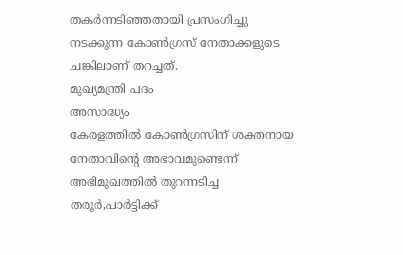തകർന്നടിഞ്ഞതായി പ്രസംഗിച്ചു നടക്കുന്ന കോൺഗ്രസ് നേതാക്കളുടെ ചങ്കിലാണ് തറച്ചത്.
മുഖ്യമന്ത്രി പദം
അസാദ്ധ്യം
കേരളത്തിൽ കോൺഗ്രസിന് ശക്തനായ നേതാവിന്റെ അഭാവമുണ്ടെന്ന് അഭിമുഖത്തിൽ തുറന്നടിച്ച തരൂർ,പാർട്ടിക്ക്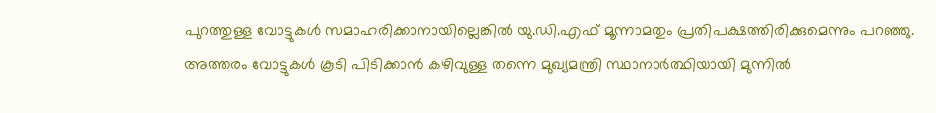പുറത്തുള്ള വോട്ടുകൾ സമാഹരിക്കാനായില്ലെങ്കിൽ യു.ഡി.എഫ് മൂന്നാമതും പ്രതിപക്ഷത്തിരിക്കുമെന്നും പറഞ്ഞു. അത്തരം വോട്ടുകൾ കൂടി പിടിക്കാൻ കഴിവുള്ള തന്നെ മുഖ്യമന്ത്രി സ്ഥാനാർത്ഥിയായി മുന്നിൽ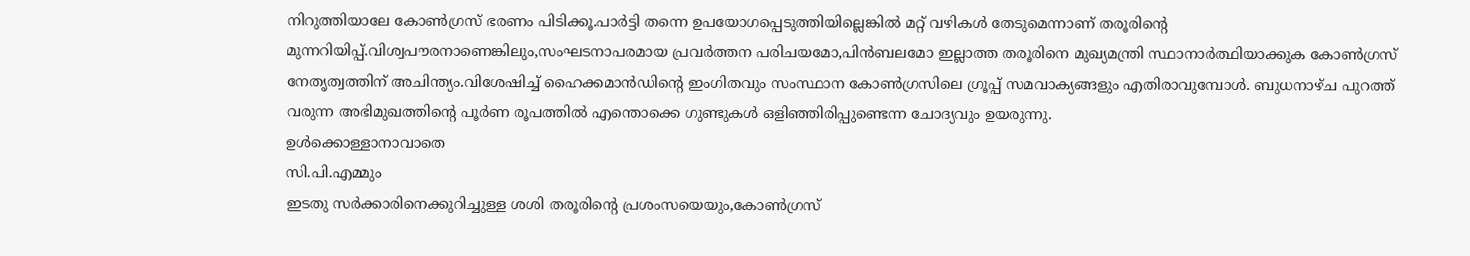നിറുത്തിയാലേ കോൺഗ്രസ് ഭരണം പിടിക്കൂ.പാർട്ടി തന്നെ ഉപയോഗപ്പെടുത്തിയില്ലെങ്കിൽ മറ്റ് വഴികൾ തേടുമെന്നാണ് തരൂരിന്റെ മുന്നറിയിപ്പ്.വിശ്വപൗരനാണെങ്കിലും,സംഘടനാപരമായ പ്രവർത്തന പരിചയമോ,പിൻബലമോ ഇല്ലാത്ത തരൂരിനെ മുഖ്യമന്ത്രി സ്ഥാനാർത്ഥിയാക്കുക കോൺഗ്രസ് നേതൃത്വത്തിന് അചിന്ത്യം.വിശേഷിച്ച് ഹൈക്കമാൻഡിന്റെ ഇംഗിതവും സംസ്ഥാന കോൺഗ്രസിലെ ഗ്രൂപ്പ് സമവാക്യങ്ങളും എതിരാവുമ്പോൾ. ബുധനാഴ്ച പുറത്ത് വരുന്ന അഭിമുഖത്തിന്റെ പൂർണ രൂപത്തിൽ എന്തൊക്കെ ഗുണ്ടുകൾ ഒളിഞ്ഞിരിപ്പുണ്ടെന്ന ചോദ്യവും ഉയരുന്നു.
ഉൾക്കൊള്ളാനാവാതെ
സി.പി.എമ്മും
ഇടതു സർക്കാരിനെക്കുറിച്ചുള്ള ശശി തരൂരിന്റെ പ്രശംസയെയും,കോൺഗ്രസ്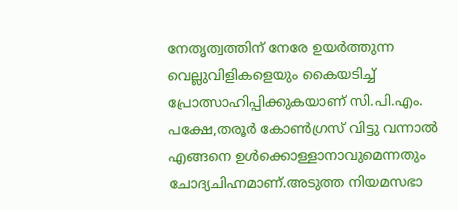നേതൃത്വത്തിന് നേരേ ഉയർത്തുന്ന വെല്ലുവിളികളെയും കൈയടിച്ച് പ്രോത്സാഹിപ്പിക്കുകയാണ് സി.പി.എം. പക്ഷേ,തരൂർ കോൺഗ്രസ് വിട്ടു വന്നാൽ എങ്ങനെ ഉൾക്കൊള്ളാനാവുമെന്നതും ചോദ്യചിഹ്നമാണ്.അടുത്ത നിയമസഭാ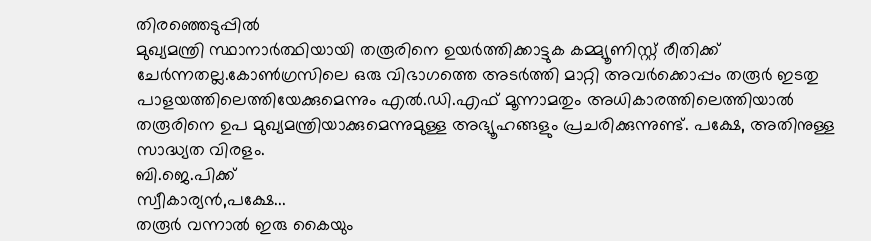തിരഞ്ഞെടുപ്പിൽ
മുഖ്യമന്ത്രി സ്ഥാനാർത്ഥിയായി തരൂരിനെ ഉയർത്തിക്കാട്ടുക കമ്മ്യൂണിസ്റ്റ് രീതിക്ക് ചേർന്നതല്ല.കോൺഗ്രസിലെ ഒരു വിഭാഗത്തെ അടർത്തി മാറ്റി അവർക്കൊപ്പം തരൂർ ഇടതു പാളയത്തിലെത്തിയേക്കുമെന്നും എൽ.ഡി.എഫ് മൂന്നാമതും അധികാരത്തിലെത്തിയാൽ തരൂരിനെ ഉപ മുഖ്യമന്ത്രിയാക്കുമെന്നുമുള്ള അഭ്യൂഹങ്ങളും പ്രചരിക്കുന്നുണ്ട്. പക്ഷേ, അതിനുള്ള സാദ്ധ്യത വിരളം.
ബി.ജെ.പിക്ക്
സ്വീകാര്യൻ,പക്ഷേ...
തരൂർ വന്നാൽ ഇരു കൈയും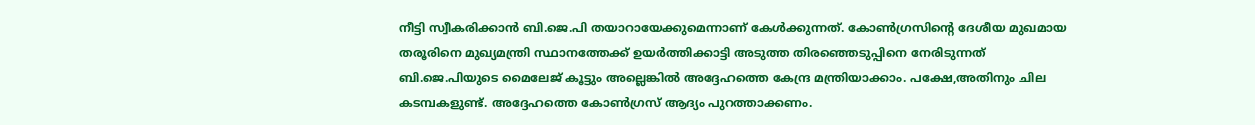നീട്ടി സ്വീകരിക്കാൻ ബി.ജെ.പി തയാറായേക്കുമെന്നാണ് കേൾക്കുന്നത്. കോൺഗ്രസിന്റെ ദേശീയ മുഖമായ തരൂരിനെ മുഖ്യമന്ത്രി സ്ഥാനത്തേക്ക് ഉയർത്തിക്കാട്ടി അടുത്ത തിരഞ്ഞെടുപ്പിനെ നേരിടുന്നത് ബി.ജെ.പിയുടെ മൈലേജ് കൂട്ടും അല്ലെങ്കിൽ അദ്ദേഹത്തെ കേന്ദ്ര മന്ത്രിയാക്കാം. പക്ഷേ,അതിനും ചില കടമ്പകളുണ്ട്. അദ്ദേഹത്തെ കോൺഗ്രസ് ആദ്യം പുറത്താക്കണം.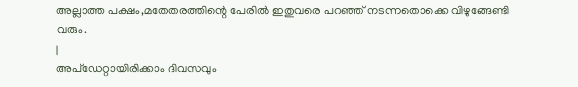അല്ലാത്ത പക്ഷം,മതേതരത്തിന്റെ പേരിൽ ഇതുവരെ പറഞ്ഞ് നടന്നതൊക്കെ വിഴുങ്ങേണ്ടി വരും.
|
അപ്ഡേറ്റായിരിക്കാം ദിവസവും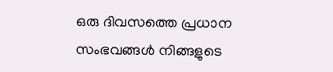ഒരു ദിവസത്തെ പ്രധാന സംഭവങ്ങൾ നിങ്ങളുടെ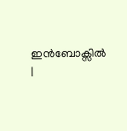ഇൻബോക്സിൽ |